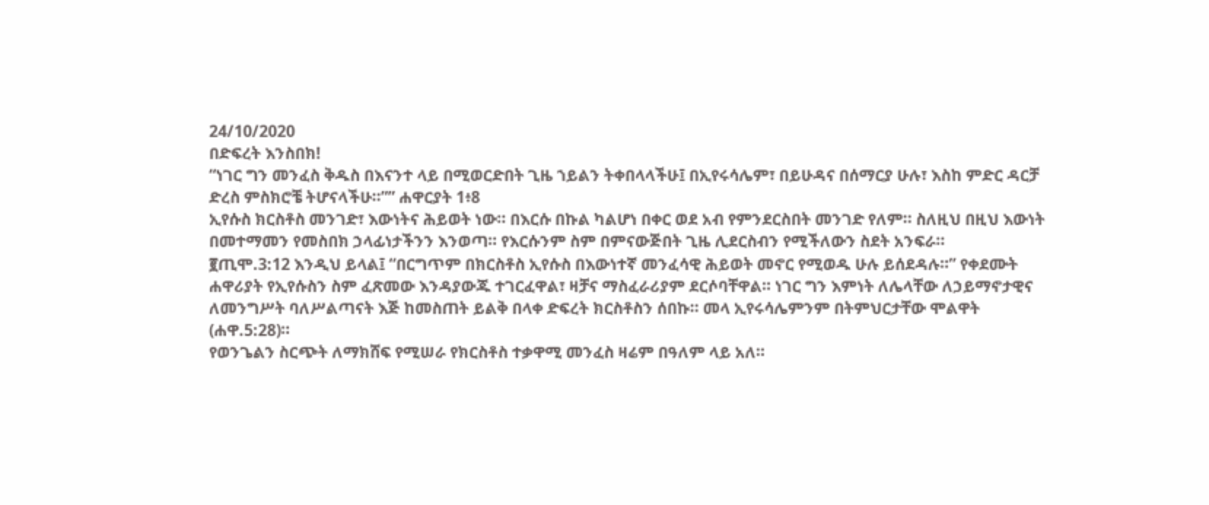24/10/2020
በድፍረት እንስበክ!
“ነገር ግን መንፈስ ቅዱስ በእናንተ ላይ በሚወርድበት ጊዜ ኀይልን ትቀበላላችሁ፤ በኢየሩሳሌም፣ በይሁዳና በሰማርያ ሁሉ፣ እስከ ምድር ዳርቻ ድረስ ምስክሮቼ ትሆናላችሁ።”” ሐዋርያት 1፥8
ኢየሱስ ክርስቶስ መንገድ፣ እውነትና ሕይወት ነው። በእርሱ በኩል ካልሆነ በቀር ወደ አብ የምንደርስበት መንገድ የለም። ስለዚህ በዚህ እውነት በመተማመን የመስበክ ኃላፊነታችንን እንወጣ። የእርሱንም ስም በምናውጅበት ጊዜ ሊደርስብን የሚችለውን ስደት አንፍራ።
፪ጢሞ.3:12 እንዲህ ይላል፤ “በርግጥም በክርስቶስ ኢየሱስ በእውነተኛ መንፈሳዊ ሕይወት መኖር የሚወዱ ሁሉ ይሰደዳሉ።” የቀደሙት ሐዋሪያት የኢየሱስን ስም ፈጽመው እንዳያውጁ ተገርፈዋል፣ ዛቻና ማስፈራሪያም ደርሶባቸዋል። ነገር ግን እምነት ለሌላቸው ለኃይማኖታዊና ለመንግሥት ባለሥልጣናት እጅ ከመስጠት ይልቅ በላቀ ድፍረት ክርስቶስን ሰበኩ። መላ ኢየሩሳሌምንም በትምህርታቸው ሞልዋት (ሐዋ.5:28)።
የወንጌልን ስርጭት ለማክሸፍ የሚሠራ የክርስቶስ ተቃዋሚ መንፈስ ዛሬም በዓለም ላይ አለ።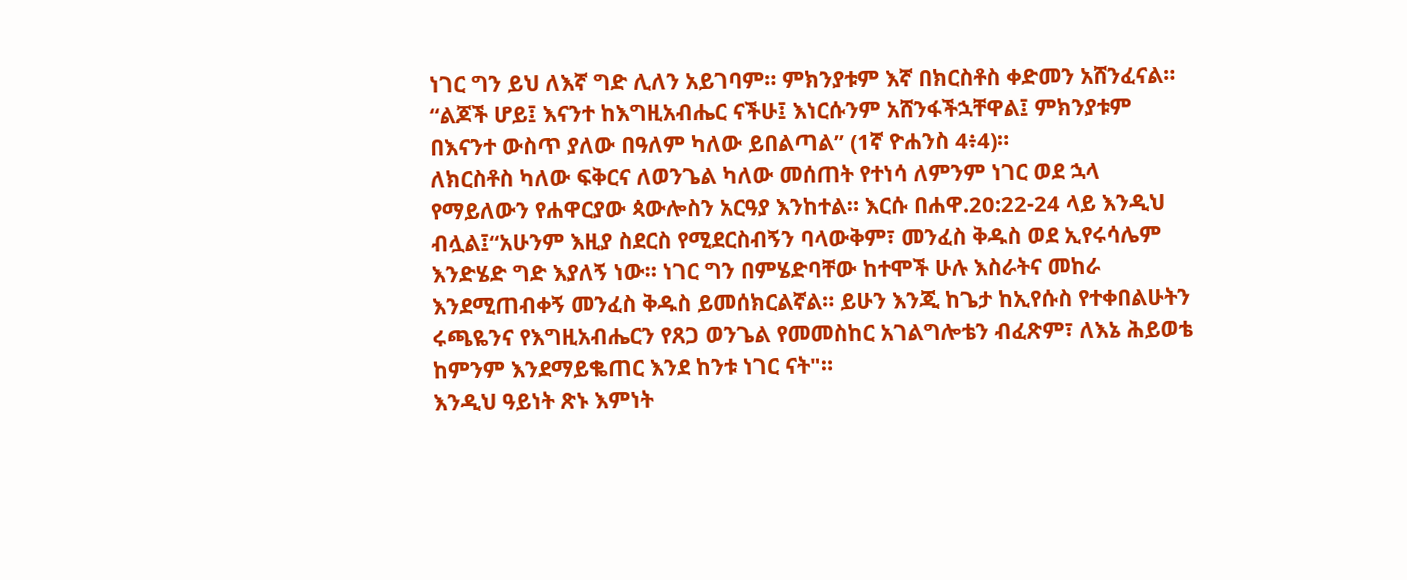ነገር ግን ይህ ለእኛ ግድ ሊለን አይገባም። ምክንያቱም እኛ በክርስቶስ ቀድመን አሸንፈናል። “ልጆች ሆይ፤ እናንተ ከእግዚአብሔር ናችሁ፤ እነርሱንም አሸንፋችኋቸዋል፤ ምክንያቱም በእናንተ ውስጥ ያለው በዓለም ካለው ይበልጣል” (1ኛ ዮሐንስ 4፥4)።
ለክርስቶስ ካለው ፍቅርና ለወንጌል ካለው መሰጠት የተነሳ ለምንም ነገር ወደ ኋላ የማይለውን የሐዋርያው ጳውሎስን አርዓያ እንከተል። እርሱ በሐዋ.20:22-24 ላይ እንዲህ ብሏል፤“አሁንም እዚያ ስደርስ የሚደርስብኝን ባላውቅም፣ መንፈስ ቅዱስ ወደ ኢየሩሳሌም እንድሄድ ግድ እያለኝ ነው። ነገር ግን በምሄድባቸው ከተሞች ሁሉ እስራትና መከራ እንደሚጠብቀኝ መንፈስ ቅዱስ ይመሰክርልኛል። ይሁን እንጂ ከጌታ ከኢየሱስ የተቀበልሁትን ሩጫዬንና የእግዚአብሔርን የጸጋ ወንጌል የመመስከር አገልግሎቴን ብፈጽም፣ ለእኔ ሕይወቴ ከምንም እንደማይቈጠር እንደ ከንቱ ነገር ናት"።
እንዲህ ዓይነት ጽኑ እምነት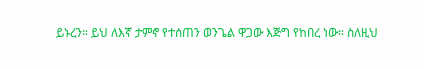ይኑረን። ይህ ለእኛ ታምኖ የተሰጠን ወንጌል ዋጋው እጅግ የከበረ ነው። ስለዚህ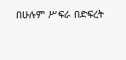በሁሉም ሥፍራ በድፍረት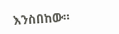እንስበከው።